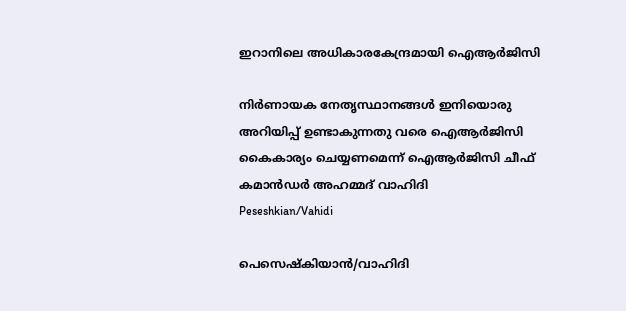ഇറാനിലെ അധികാരകേന്ദ്രമായി ഐആര്‍ജിസി

നിര്‍ണായക നേതൃസ്ഥാനങ്ങള്‍ ഇനിയൊരു അറിയിപ്പ് ഉണ്ടാകുന്നതു വരെ ഐആര്‍ജിസി കൈകാര്യം ചെയ്യണമെന്ന് ഐആര്‍ജിസി ചീഫ് കമാന്‍ഡര്‍ അഹമ്മദ് വാഹിദി
Peseshkian/Vahidi

പെസെഷ്കിയാൻ/വാഹിദി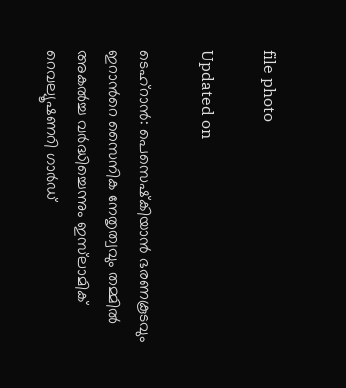file photo

Updated on

ടെഹ്‌റാന്‍: പെസെഷ്‌കിയാന്‍ ഭരണകൂടവും ഇറാന്‍റെ സൈനിക നേതൃത്വവും തമ്മില്‍ അകല്‍ച്ച വര്‍ദ്ധിച്ചെന്നും ഇസ്‌ലാമിക് റെവല്യൂഷണറി ഗാര്‍ഡ്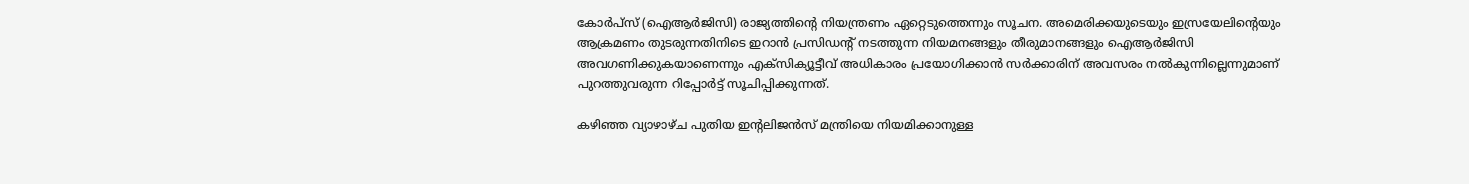കോര്‍പ്‌സ് (ഐആര്‍ജിസി) രാജ്യത്തിന്‍റെ നിയന്ത്രണം ഏറ്റെടുത്തെന്നും സൂചന. അമെരിക്കയുടെയും ഇസ്രയേലിന്‍റെയും ആക്രമണം തുടരുന്നതിനിടെ ഇറാന്‍ പ്രസിഡന്‍റ് നടത്തുന്ന നിയമനങ്ങളും തീരുമാനങ്ങളും ഐആര്‍ജിസി അവഗണിക്കുകയാണെന്നും എക്‌സിക്യൂട്ടീവ് അധികാരം പ്രയോഗിക്കാന്‍ സര്‍ക്കാരിന് അവസരം നല്‍കുന്നില്ലെന്നുമാണ് പുറത്തുവരുന്ന റിപ്പോര്‍ട്ട് സൂചിപ്പിക്കുന്നത്.

കഴിഞ്ഞ വ്യാഴാഴ്ച പുതിയ ഇന്‍റലിജന്‍സ് മന്ത്രിയെ നിയമിക്കാനുള്ള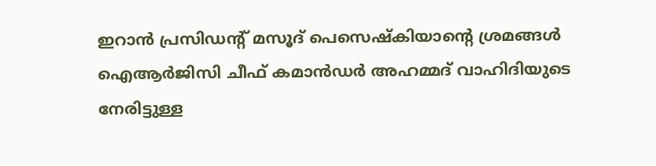ഇറാന്‍ പ്രസിഡന്‍റ് മസൂദ് പെസെഷ്‌കിയാന്‍റെ ശ്രമങ്ങള്‍ ഐആര്‍ജിസി ചീഫ് കമാന്‍ഡര്‍ അഹമ്മദ് വാഹിദിയുടെ നേരിട്ടുള്ള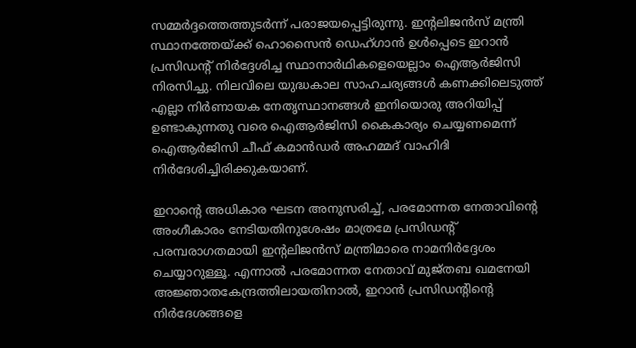സമ്മര്‍ദ്ദത്തെത്തുടര്‍ന്ന് പരാജയപ്പെട്ടിരുന്നു. ഇന്‍റലിജന്‍സ് മന്ത്രി സ്ഥാനത്തേയ്ക്ക് ഹൊസൈന്‍ ഡെഹ്ഗാന്‍ ഉള്‍പ്പെടെ ഇറാന്‍ പ്രസിഡന്‍റ് നിര്‍ദ്ദേശിച്ച സ്ഥാനാര്‍ഥികളെയെല്ലാം ഐആര്‍ജിസി നിരസിച്ചു. നിലവിലെ യുദ്ധകാല സാഹചര്യങ്ങള്‍ കണക്കിലെടുത്ത് എല്ലാ നിര്‍ണായക നേതൃസ്ഥാനങ്ങള്‍ ഇനിയൊരു അറിയിപ്പ് ഉണ്ടാകുന്നതു വരെ ഐആര്‍ജിസി കൈകാര്യം ചെയ്യണമെന്ന് ഐആര്‍ജിസി ചീഫ് കമാന്‍ഡര്‍ അഹമ്മദ് വാഹിദി നിര്‍ദേശിച്ചിരിക്കുകയാണ്.

ഇറാന്‍റെ അധികാര ഘടന അനുസരിച്ച്, പരമോന്നത നേതാവിന്‍റെ അംഗീകാരം നേടിയതിനുശേഷം മാത്രമേ പ്രസിഡന്‍റ് പരമ്പരാഗതമായി ഇന്‍റലിജന്‍സ് മന്ത്രിമാരെ നാമനിര്‍ദ്ദേശം ചെയ്യാറുള്ളൂ. എന്നാല്‍ പരമോന്നത നേതാവ് മുജ്തബ ഖമനേയി അജ്ഞാതകേന്ദ്രത്തിലായതിനാൽ, ഇറാന്‍ പ്രസിഡന്‍റിന്‍റെ നിര്‍ദേശങ്ങളെ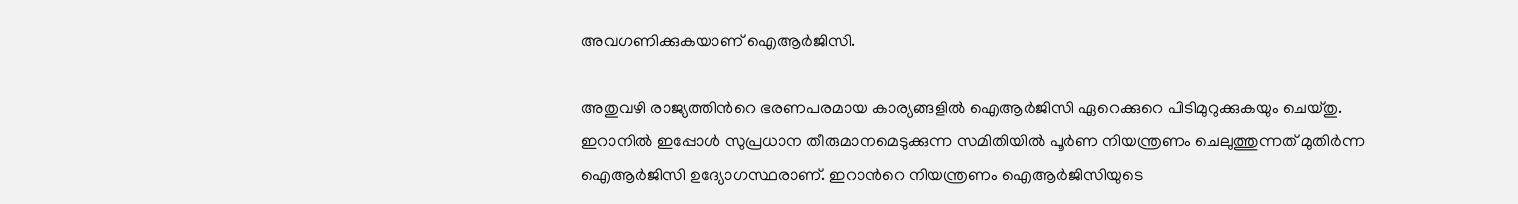അവഗണിക്കുകയാണ് ഐആര്‍ജിസി.

അതുവഴി രാജ്യത്തിന്‍റെ ഭരണപരമായ കാര്യങ്ങളില്‍ ഐആര്‍ജിസി ഏറെക്കുറെ പിടിമുറുക്കുകയും ചെയ്തു. ഇറാനില്‍ ഇപ്പോള്‍ സുപ്രധാന തീരുമാനമെടുക്കുന്ന സമിതിയില്‍ പൂര്‍ണ നിയന്ത്രണം ചെലുത്തുന്നത് മുതിര്‍ന്ന ഐആര്‍ജിസി ഉദ്യോഗസ്ഥരാണ്. ഇറാന്‍റെ നിയന്ത്രണം ഐആര്‍ജിസിയുടെ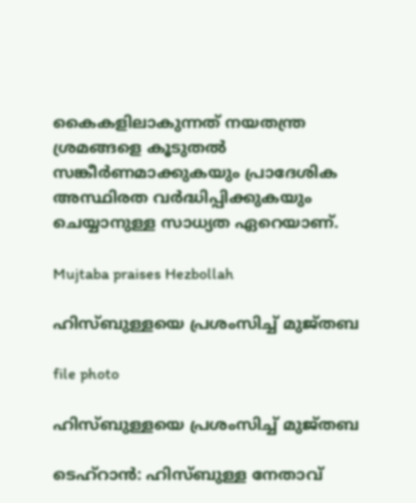കൈകളിലാകുന്നത് നയതന്ത്ര ശ്രമങ്ങളെ കൂടുതല്‍ സങ്കീര്‍ണമാക്കുകയും പ്രാദേശിക അസ്ഥിരത വര്‍ദ്ധിപ്പിക്കുകയും ചെയ്യാനുള്ള സാധ്യത ഏറെയാണ്.

Mujtaba praises Hezbollah

ഹിസ്ബുള്ളയെ പ്രശംസിച്ച് മുജ്തബ

file photo

ഹിസ്ബുള്ളയെ പ്രശംസിച്ച് മുജ്തബ

ടെഹ്‌റാന്‍: ഹിസ്ബുള്ള നേതാവ്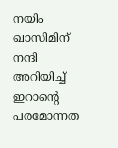നയിം ഖാസിമിന് നന്ദി അറിയിച്ച് ഇറാന്‍റെ പരമോന്നത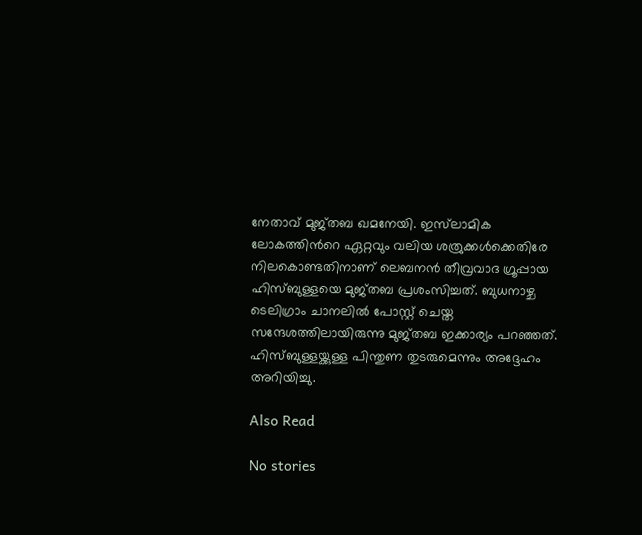നേതാവ് മുജ്തബ ഖമനേയി. ഇസ്‌ലാമിക ലോകത്തിന്‍റെ ഏറ്റവും വലിയ ശത്രുക്കള്‍ക്കെതിരേ നിലകൊണ്ടതിനാണ് ലെബനന്‍ തീവ്രവാദ ഗ്രൂപ്പായ ഹിസ്ബുള്ളയെ മുജ്തബ പ്രശംസിച്ചത്. ബുധനാഴ്ച ടെലിഗ്രാം ചാനലില്‍ പോസ്റ്റ് ചെയ്ത സന്ദേശത്തിലായിരുന്നു മുജ്തബ ഇക്കാര്യം പറഞ്ഞത്. ഹിസ്ബുള്ളയ്ക്കുള്ള പിന്തുണ തുടരുമെന്നും അദ്ദേഹം അറിയിച്ചു.

Also Read

No stories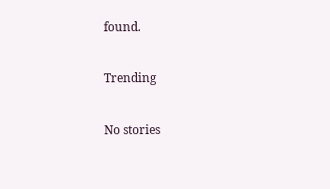found.

Trending

No stories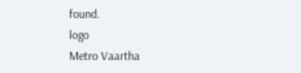found.
logo
Metro Vaartha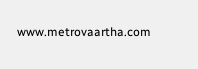www.metrovaartha.com